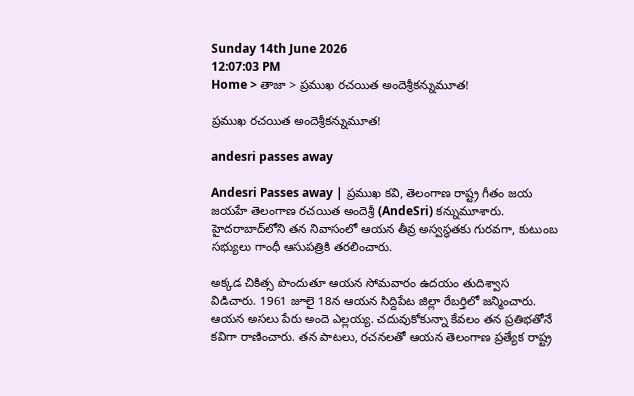Sunday 14th June 2026
12:07:03 PM
Home > తాజా > ప్రముఖ రచయిత అందెశ్రీకన్నుమూత!

ప్రముఖ రచయిత అందెశ్రీకన్నుమూత!

andesri passes away

Andesri Passes away | ప్రముఖ కవి, తెలంగాణ రాష్ట్ర గీతం జయ జయహే తెలంగాణ రచయిత అందెశ్రీ (AndeSri) కన్నుమూశారు. హైదరాబాద్‌లోని తన నివాసంలో ఆయన తీవ్ర అస్వస్థతకు గురవగా, కుటుంబ సభ్యులు గాంధీ ఆసుపత్రికి తరలించారు.

అక్కడ చికిత్స పొందుతూ ఆయన సోమవారం ఉదయం తుదిశ్వాస విడిచారు. 1961 జూలై 18న ఆయన సిద్దిపేట జిల్లా రేబర్తిలో జన్మించారు. ఆయన అసలు పేరు అందె ఎల్లయ్య. చదువుకోకున్నా కేవలం తన ప్రతిభతోనే కవిగా రాణించారు. తన పాటలు, రచనలతో ఆయన తెలంగాణ ప్రత్యేక రాష్ట్ర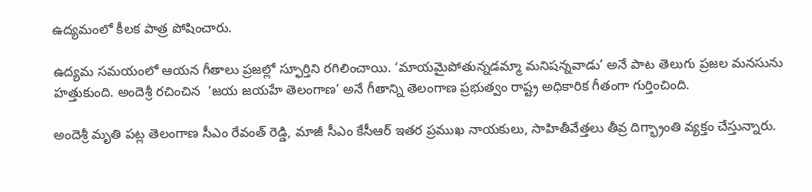ఉద్యమంలో కీలక పాత్ర పోషించారు.

ఉద్యమ సమయంలో ఆయన గీతాలు ప్రజల్లో స్ఫూర్తిని రగిలించాయి. ‘మాయమైపోతున్నడమ్మా మనిషన్నవాడు’ అనే పాట తెలుగు ప్రజల మనసును హత్తుకుంది. అందెశ్రీ రచించిన  ‘జయ జయహే తెలంగాణ’ అనే గీతాన్ని తెలంగాణ ప్రభుత్వం రాష్ట్ర అధికారిక గీతంగా గుర్తించింది.

అందెశ్రీ మృతి పట్ల తెలంగాణ సీఎం రేవంత్ రెడ్డి, మాజీ సీఎం కేసీఆర్ ఇతర ప్రముఖ నాయకులు, సాహితీవేత్తలు తీవ్ర దిగ్భ్రాంతి వ్యక్తం చేస్తున్నారు.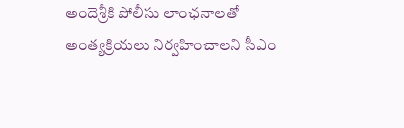అందెశ్రీకి పోలీసు లాంఛనాలతో అంత్యక్రియలు నిర్వహించాలని సీఎం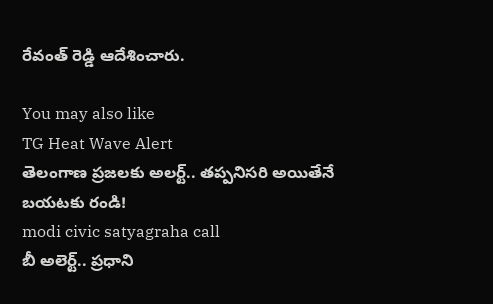రేవంత్ రెడ్డి ఆదేశించారు.

You may also like
TG Heat Wave Alert
తెలంగాణ ప్రజలకు అలర్ట్.. తప్పనిసరి అయితేనే బయటకు రండి!
modi civic satyagraha call
బీ అలెర్ట్.. ప్రధాని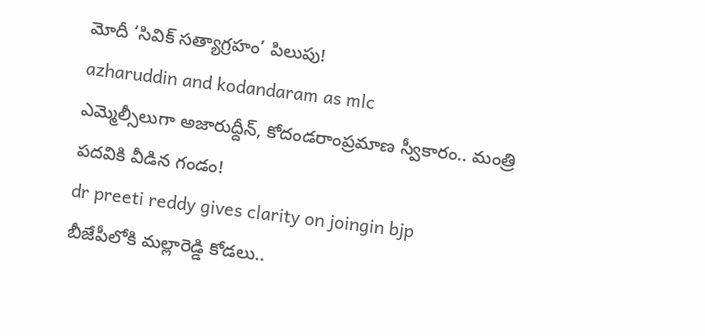మోదీ ‘సివిక్ సత్యాగ్రహం’ పిలుపు!
azharuddin and kodandaram as mlc
ఎమ్మెల్సీలుగా అజారుద్దీన్, కోదండరాంప్రమాణ స్వీకారం.. మంత్రి పదవికి వీడిన గండం!
dr preeti reddy gives clarity on joingin bjp
బీజేపీలోకి మల్లారెడ్డి కోడలు..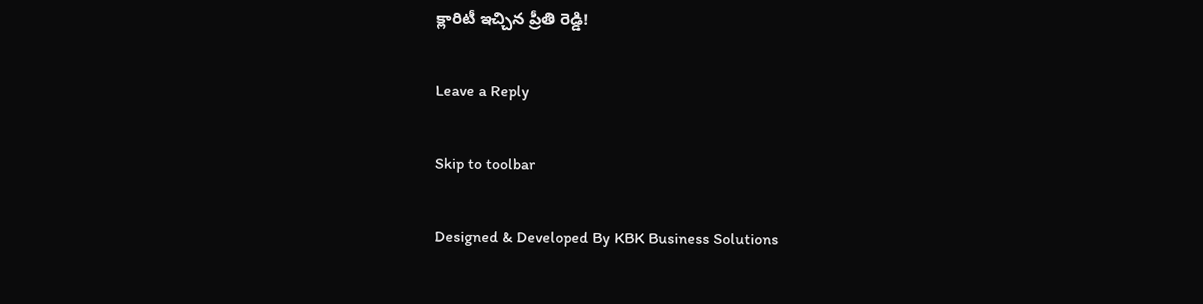క్లారిటీ ఇచ్చిన ప్రీతి రెడ్డి!

Leave a Reply

Skip to toolbar

Designed & Developed By KBK Business Solutions